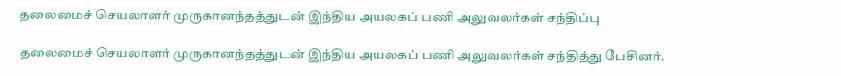தலைமைச் செயலாளர் முருகானந்தத்துடன் இந்திய அயலகப் பணி அலுவலர்கள் சந்திப்பு

தலைமைச் செயலாளர் முருகானந்தத்துடன் இந்திய அயலகப் பணி அலுவலர்கள் சந்தித்து பேசினர்.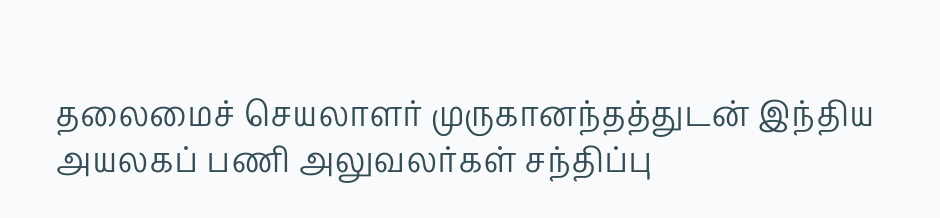தலைமைச் செயலாளர் முருகானந்தத்துடன் இந்திய அயலகப் பணி அலுவலர்கள் சந்திப்பு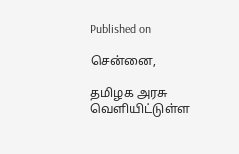Published on

சென்னை,

தமிழக அரசு வெளியிட்டுள்ள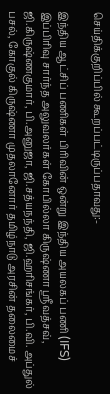செய்திக்குறிப்பில் கூறப்பட்டிருப்பதாவது:-

இந்திய ஆட்சிப் பணிகள் பிரிவின் ஒன்று இந்திய அயலகப் பணி (IFS) இப்பிரிவு சார்ந்த அலுவலர்கள் கோபில்லா கிருஷ்ணா ஶ்ரீவத்சவ், ஜி.கிருஷ்ணகுமார், பி.அனுஜா, ஜி.சத்யநந்தி, ஜி.ஹரிசங்கர், பி.வி. அப்துல் பசல், கோகுல் கிருஷ்ணா முதலானோர் தமிழ்நாடு அரசின் தலைமைச்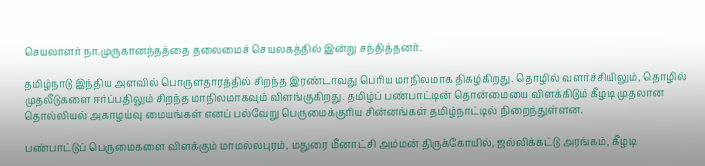செயலாளர் நா.முருகானந்தத்தை தலைமைச் செயலகத்தில் இன்று சந்தித்தனர்.

தமிழ்நாடு இந்திய அளவில் பொருளதாரத்தில் சிறந்த இரண்டாவது பெரிய மாநிலமாக திகழ்கிறது. தொழில் வளர்ச்சியிலும், தொழில் முதலீடுகளை ஈர்ப்பதிலும் சிறந்த மாநிலமாகவும் விளங்குகிறது. தமிழ்ப் பண்பாட்டின் தொன்மையை விளக்கிடும் கீழடி முதலான தொல்லியல் அகாழய்வு மையங்கள் எனப் பல்வேறு பெருமைக்குரிய சின்னங்கள் தமிழ்நாட்டில் நிறைந்துள்ளன.

பண்பாட்டுப் பெருமைகளை விளக்கும் மாமல்லபுரம், மதுரை மீனாட்சி அம்மன் திருக்கோயில், ஜல்லிக்கட்டு அரங்கம், கீழடி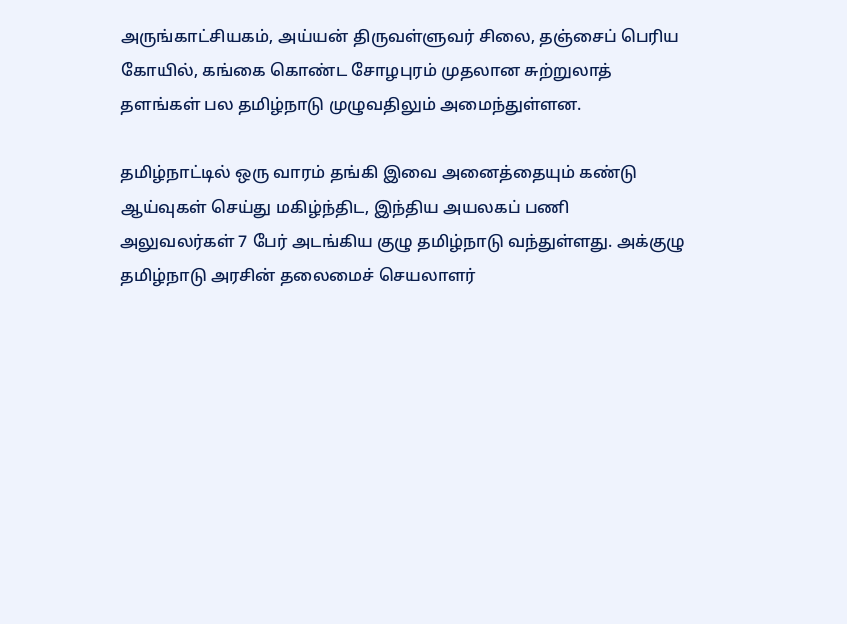அருங்காட்சியகம், அய்யன் திருவள்ளுவர் சிலை, தஞ்சைப் பெரிய கோயில், கங்கை கொண்ட சோழபுரம் முதலான சுற்றுலாத் தளங்கள் பல தமிழ்நாடு முழுவதிலும் அமைந்துள்ளன.

தமிழ்நாட்டில் ஒரு வாரம் தங்கி இவை அனைத்தையும் கண்டு ஆய்வுகள் செய்து மகிழ்ந்திட, இந்திய அயலகப் பணி அலுவலர்கள் 7 பேர் அடங்கிய குழு தமிழ்நாடு வந்துள்ளது. அக்குழு தமிழ்நாடு அரசின் தலைமைச் செயலாளர்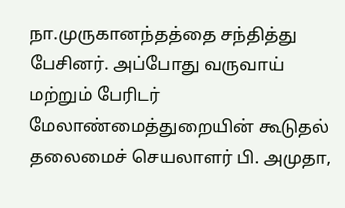நா.முருகானந்தத்தை சந்தித்து பேசினர். அப்போது வருவாய் மற்றும் பேரிடர் மேலாண்மைத்துறையின் கூடுதல் தலைமைச் செயலாளர் பி. அமுதா,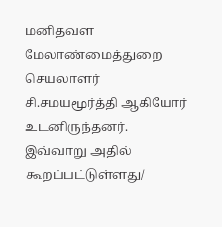மனிதவள மேலாண்மைத்துறை செயலாளர் சி.சமயமூர்த்தி ஆகியோர் உடனிருந்தனர். இவ்வாறு அதில் கூறப்பட்டுள்ளது/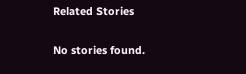Related Stories

No stories found.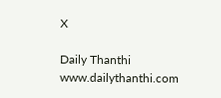X

Daily Thanthi
www.dailythanthi.com